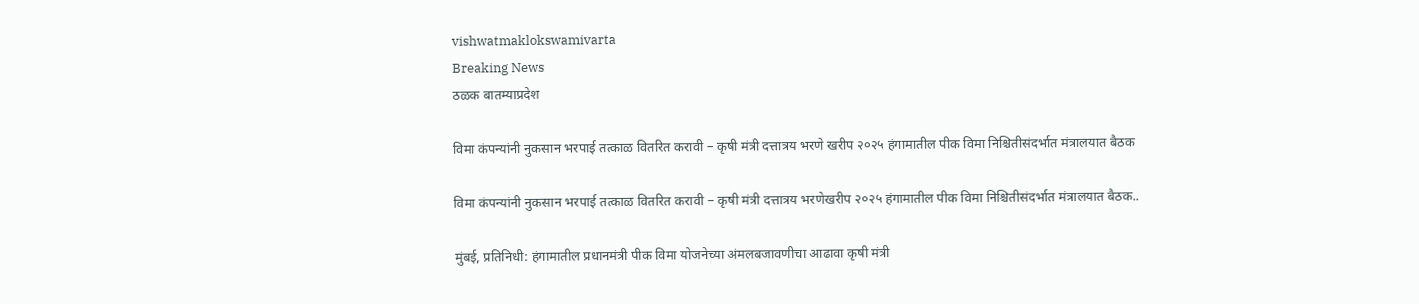vishwatmaklokswamivarta
Breaking News
ठळक बातम्याप्रदेश

विमा कंपन्यांनी नुकसान भरपाई तत्काळ वितरित करावी – कृषी मंत्री दत्तात्रय भरणे खरीप २०२५ हंगामातील पीक विमा निश्चितीसंदर्भात मंत्रालयात बैठक

विमा कंपन्यांनी नुकसान भरपाई तत्काळ वितरित करावी – कृषी मंत्री दत्तात्रय भरणेखरीप २०२५ हंगामातील पीक विमा निश्चितीसंदर्भात मंत्रालयात बैठक..

मुंबई, प्रतिनिधी: हंगामातील प्रधानमंत्री पीक विमा योजनेच्या अंमलबजावणीचा आढावा कृषी मंत्री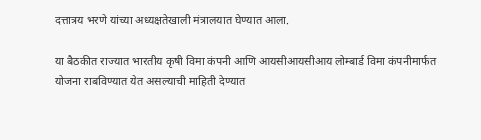दत्तात्रय भरणे यांच्या अध्यक्षतेखाली मंत्रालयात घेण्यात आला.

या बैठकीत राज्यात भारतीय कृषी विमा कंपनी आणि आयसीआयसीआय लोम्बार्ड विमा कंपनीमार्फत योजना राबविण्यात येत असल्याची माहिती देण्यात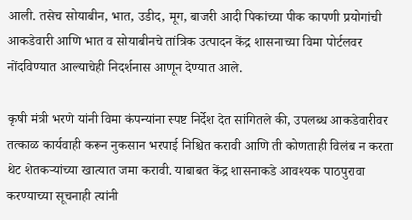आली. तसेच सोयाबीन, भात, उडीद, मूग, बाजरी आदी पिकांच्या पीक कापणी प्रयोगांची आकडेवारी आणि भात व सोयाबीनचे तांत्रिक उत्पादन केंद्र शासनाच्या विमा पोर्टलवर नोंदविण्यात आल्याचेही निदर्शनास आणून देण्यात आले.

कृषी मंत्री भरणे यांनी विमा कंपन्यांना स्पष्ट निर्देश देत सांगितले की, उपलब्ध आकडेवारीवर तत्काळ कार्यवाही करून नुकसान भरपाई निश्चित करावी आणि ती कोणताही विलंब न करता थेट शेतकऱ्यांच्या खात्यात जमा करावी. याबाबत केंद्र शासनाकडे आवश्यक पाठपुरावा करण्याच्या सूचनाही त्यांनी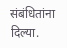संबंधितांना दिल्या.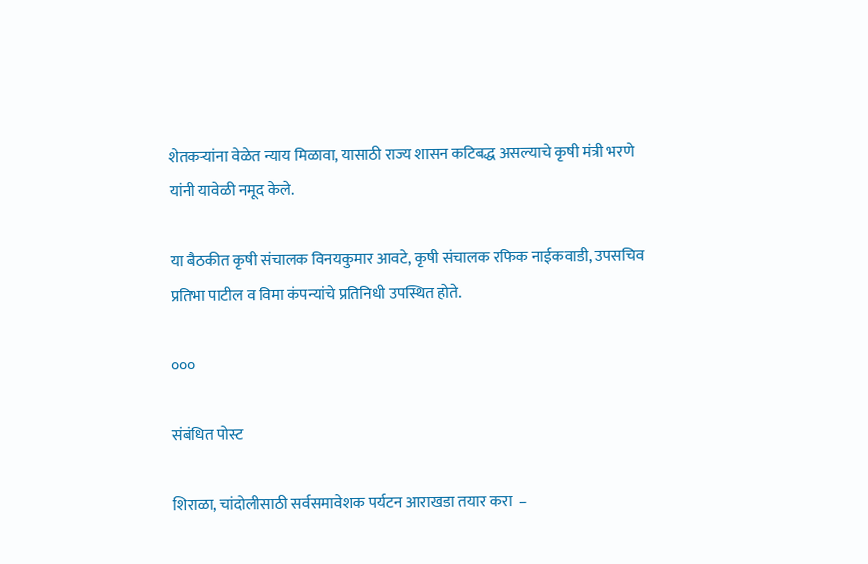शेतकऱ्यांना वेळेत न्याय मिळावा, यासाठी राज्य शासन कटिबद्ध असल्याचे कृषी मंत्री भरणे यांनी यावेळी नमूद केले.

या बैठकीत कृषी संचालक विनयकुमार आवटे, कृषी संचालक रफिक नाईकवाडी, उपसचिव प्रतिभा पाटील व विमा कंपन्यांचे प्रतिनिधी उपस्थित होते.

०००

संबंधित पोस्ट

शिराळा, चांदोलीसाठी सर्वसमावेशक पर्यटन आराखडा तयार करा  –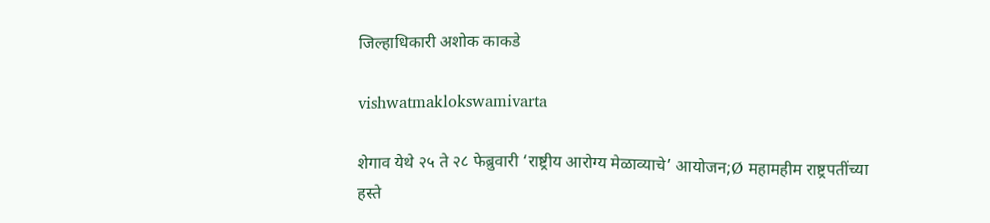जिल्हाधिकारी अशोक काकडे

vishwatmaklokswamivarta

शेगाव येथे २५ ते २८ फेब्रुवारी ‘राष्ट्रीय आरोग्य मेळाव्याचे’ आयोजन;Ø महामहीम राष्ट्रपतींच्या हस्ते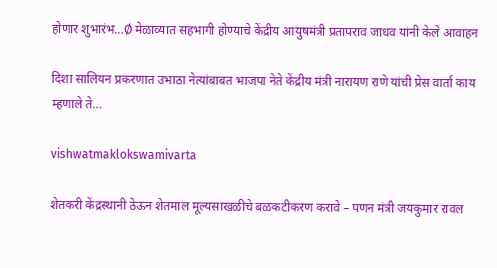होणार शुभारंभ…Ø मेळाव्यात सहभागी होण्याचे केंद्रीय आयुषमंत्री प्रतापराव जाधव यांनी केले आवाहन

दिशा सालियन प्रकरणात उभाठा नेत्यांबाबत भाजपा नेते केंद्रीय मंत्री नारायण राणे यांची प्रेस वार्ता काय म्हणाले ते…

vishwatmaklokswamivarta

शेतकरी केंद्रस्थानी ठेऊन शेतमाल मूल्यसाखळीचे बळकटीकरण करावे – पणन मंत्री जयकुमार रावल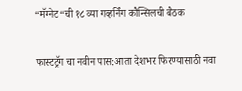“मॅग्नेट“ची १८ व्या गव्हर्निंग कौन्सिलची बैठक

फास्टट्रॅग चा नवीन पास:आता देशभर फिरण्यासाठी नवा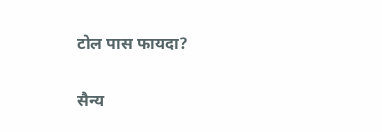टोल पास फायदा?

सैन्य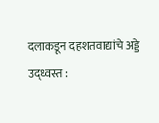दलाकडून दहशतवाद्यांचे अड्डे उद्ध्वस्त :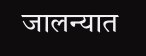जालन्यात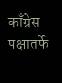काँग्रेस पक्षातर्फे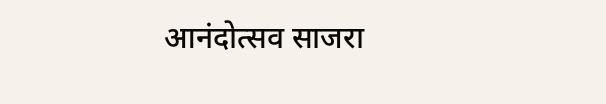आनंदोत्सव साजरा